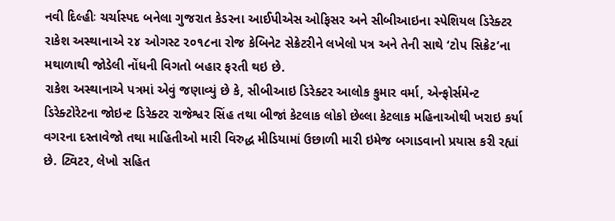નવી દિલ્હીઃ ચર્ચાસ્પદ બનેલા ગુજરાત કેડરના આઈપીએસ ઓફિસર અને સીબીઆઇના સ્પેશિયલ ડિરેક્ટર રાકેશ અસ્થાનાએ ૨૪ ઓગસ્ટ ૨૦૧૮ના રોજ કેબિનેટ સેક્રેટરીને લખેલો પત્ર અને તેની સાથે ‘ટોપ સિક્રેટ’ના મથાળાથી જોડેલી નોંધની વિગતો બહાર ફરતી થઇ છે.
રાકેશ અસ્થાનાએ પત્રમાં એવું જણાવ્યું છે કે, સીબીઆઇ ડિરેક્ટર આલોક કુમાર વર્મા, એન્ફોર્સમેન્ટ ડિરેક્ટોરેટના જોઇન્ટ ડિરેક્ટર રાજેશ્વર સિંહ તથા બીજાં કેટલાક લોકો છેલ્લા કેટલાક મહિનાઓથી ખરાઇ કર્યા વગરના દસ્તાવેજો તથા માહિતીઓ મારી વિરુદ્ધ મીડિયામાં ઉછાળી મારી ઇમેજ બગાડવાનો પ્રયાસ કરી રહ્યાં છે. ટ્વિટર, લેખો સહિત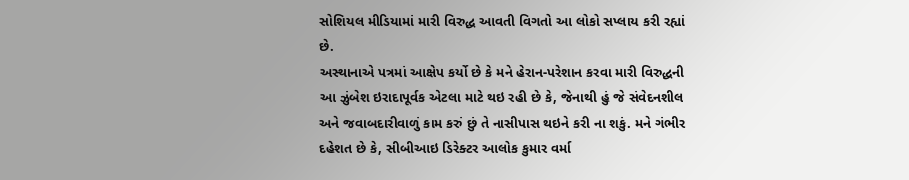સોશિયલ મીડિયામાં મારી વિરુદ્ધ આવતી વિગતો આ લોકો સપ્લાય કરી રહ્યાં છે.
અસ્થાનાએ પત્રમાં આક્ષેપ કર્યો છે કે મને હેરાન-પરેશાન કરવા મારી વિરુદ્ધની આ ઝુંબેશ ઇરાદાપૂર્વક એટલા માટે થઇ રહી છે કે, જેનાથી હું જે સંવેદનશીલ અને જવાબદારીવાળું કામ કરું છું તે નાસીપાસ થઇને કરી ના શકું. મને ગંભીર દહેશત છે કે, સીબીઆઇ ડિરેક્ટર આલોક કુમાર વર્મા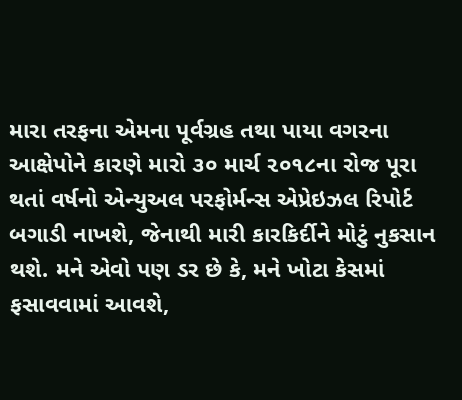મારા તરફના એમના પૂર્વગ્રહ તથા પાયા વગરના આક્ષેપોને કારણે મારો ૩૦ માર્ચ ૨૦૧૮ના રોજ પૂરા થતાં વર્ષનો એન્યુઅલ પરફોર્મન્સ એપ્રેઇઝલ રિપોર્ટ બગાડી નાખશે, જેનાથી મારી કારકિર્દીને મોટું નુકસાન થશે. મને એવો પણ ડર છે કે, મને ખોટા કેસમાં ફસાવવામાં આવશે,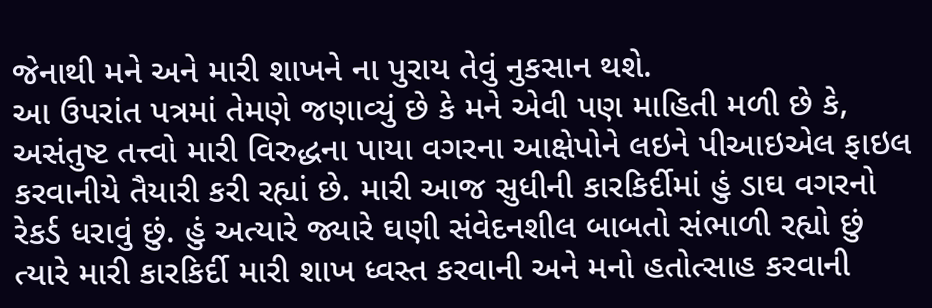જેનાથી મને અને મારી શાખને ના પુરાય તેવું નુકસાન થશે.
આ ઉપરાંત પત્રમાં તેમણે જણાવ્યું છે કે મને એવી પણ માહિતી મળી છે કે, અસંતુષ્ટ તત્ત્વો મારી વિરુદ્ધના પાયા વગરના આક્ષેપોને લઇને પીઆઇએલ ફાઇલ કરવાનીયે તૈયારી કરી રહ્યાં છે. મારી આજ સુધીની કારકિર્દીમાં હું ડાઘ વગરનો રેકર્ડ ધરાવું છું. હું અત્યારે જ્યારે ઘણી સંવેદનશીલ બાબતો સંભાળી રહ્યો છું ત્યારે મારી કારકિર્દી મારી શાખ ધ્વસ્ત કરવાની અને મનો હતોત્સાહ કરવાની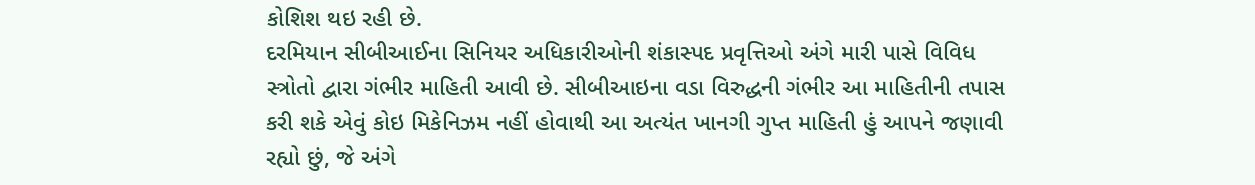કોશિશ થઇ રહી છે.
દરમિયાન સીબીઆઈના સિનિયર અધિકારીઓની શંકાસ્પદ પ્રવૃત્તિઓ અંગે મારી પાસે વિવિધ સ્ત્રોતો દ્વારા ગંભીર માહિતી આવી છે. સીબીઆઇના વડા વિરુદ્ધની ગંભીર આ માહિતીની તપાસ કરી શકે એવું કોઇ મિકેનિઝમ નહીં હોવાથી આ અત્યંત ખાનગી ગુપ્ત માહિતી હું આપને જણાવી રહ્યો છું, જે અંગે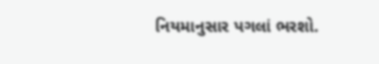નિયમાનુસાર પગલાં ભરશો.